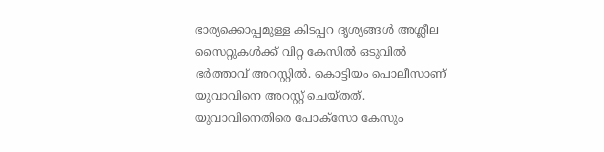ഭാര്യക്കൊപ്പമുള്ള കിടപ്പറ ദൃശ്യങ്ങൾ അശ്ലീല സൈറ്റുകൾക്ക് വിറ്റ കേസിൽ ഒടുവിൽ
ഭർത്താവ് അറസ്റ്റിൽ. കൊട്ടിയം പൊലീസാണ് യുവാവിനെ അറസ്റ്റ് ചെയ്തത്. യുവാവിനെതിരെ പോക്സോ കേസും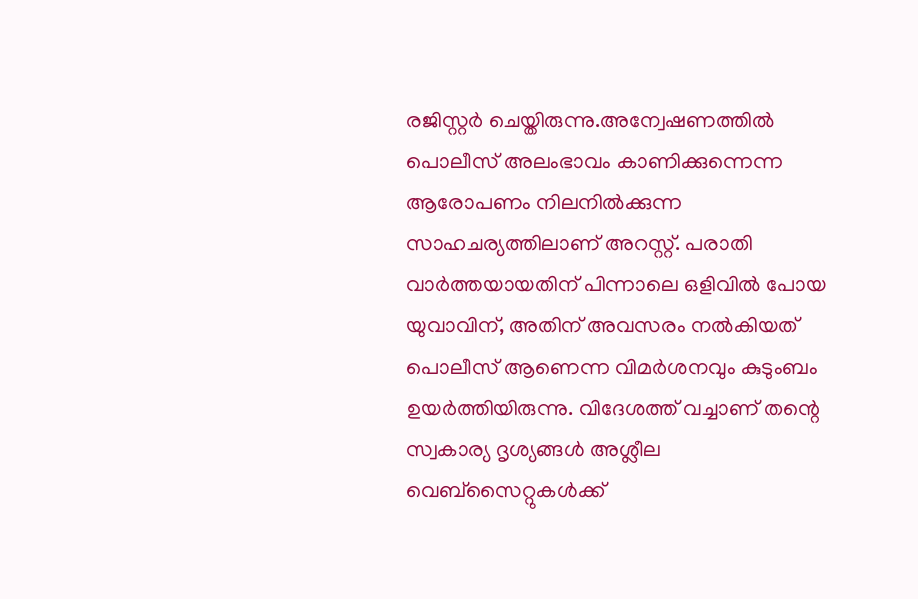രജിസ്റ്റർ ചെയ്തിരുന്നു.അന്വേഷണത്തിൽ പൊലീസ് അലംഭാവം കാണിക്കുന്നെന്ന ആരോപണം നിലനിൽക്കുന്ന സാഹചര്യത്തിലാണ് അറസ്റ്റ്. പരാതി വാർത്തയായതിന് പിന്നാലെ ഒളിവിൽ പോയ യുവാവിന്, അതിന് അവസരം നൽകിയത് പൊലീസ് ആണെന്ന വിമർശനവും കുടുംബം ഉയർത്തിയിരുന്നു. വിദേശത്ത് വച്ചാണ് തന്റെ സ്വകാര്യ ദൃശ്യങ്ങൾ അശ്ലീല വെബ്സൈറ്റുകൾക്ക്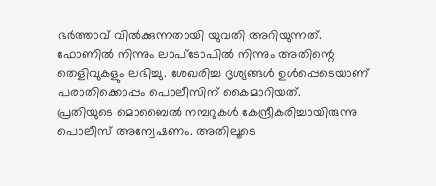ഭർത്താവ് വിൽക്കുന്നതായി യുവതി അറിയുന്നത്. ഫോണിൽ നിന്നും ലാപ്ടോപിൽ നിന്നും അതിന്റെ തെളിവുകളും ലഭിച്ചു. ശേഖരിച്ച ദൃശ്യങ്ങൾ ഉൾപ്പെടെയാണ് പരാതിക്കൊപ്പം പൊലീസിന് കൈമാറിയത്.
പ്രതിയുടെ മൊബൈൽ നമ്പറുകൾ കേന്ദ്രീകരിച്ചായിരുന്നു പൊലീസ് അന്വേഷണം. അതിലൂടെ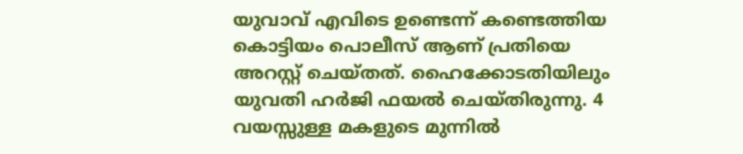യുവാവ് എവിടെ ഉണ്ടെന്ന് കണ്ടെത്തിയ കൊട്ടിയം പൊലീസ് ആണ് പ്രതിയെ അറസ്റ്റ് ചെയ്തത്. ഹൈക്കോടതിയിലും യുവതി ഹർജി ഫയൽ ചെയ്തിരുന്നു. 4 വയസ്സുള്ള മകളുടെ മുന്നിൽ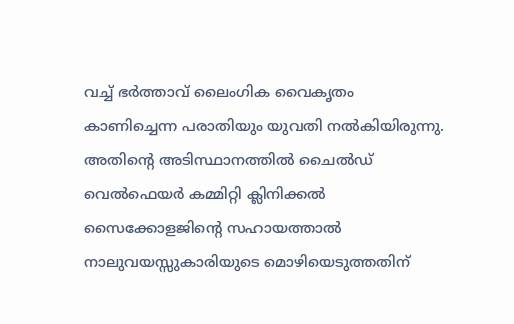വച്ച് ഭർത്താവ് ലൈംഗിക വൈകൃതം കാണിച്ചെന്ന പരാതിയും യുവതി നൽകിയിരുന്നു. അതിന്റെ അടിസ്ഥാനത്തിൽ ചൈൽഡ് വെൽഫെയർ കമ്മിറ്റി ക്ലിനിക്കൽ സൈക്കോളജിന്റെ സഹായത്താൽ നാലുവയസ്സുകാരിയുടെ മൊഴിയെടുത്തതിന്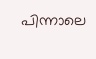പിന്നാലെ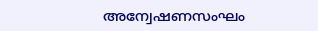അന്വേഷണസംഘം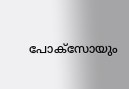പോക്സോയും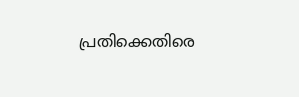പ്രതിക്കെതിരെ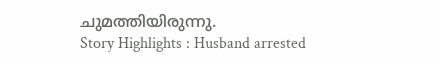ചുമത്തിയിരുന്നു.
Story Highlights : Husband arrested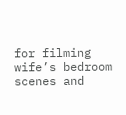for filming wife’s bedroom scenes and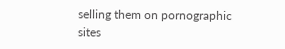selling them on pornographic sites